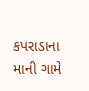કપરાડાના માની ગામે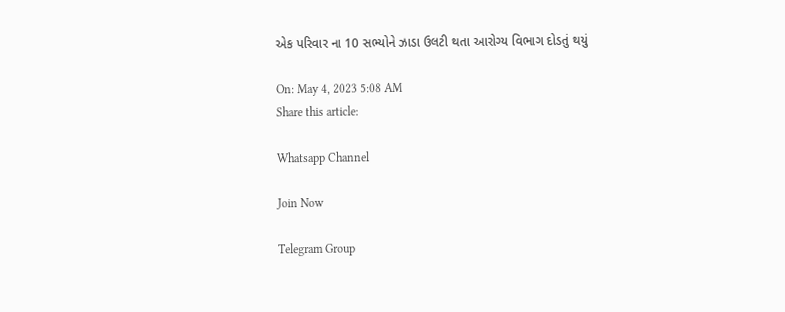એક પરિવાર ના 10 સભ્યોને ઝાડા ઉલટી થતા આરોગ્ય વિભાગ દોડતું થયું

On: May 4, 2023 5:08 AM
Share this article:

Whatsapp Channel

Join Now

Telegram Group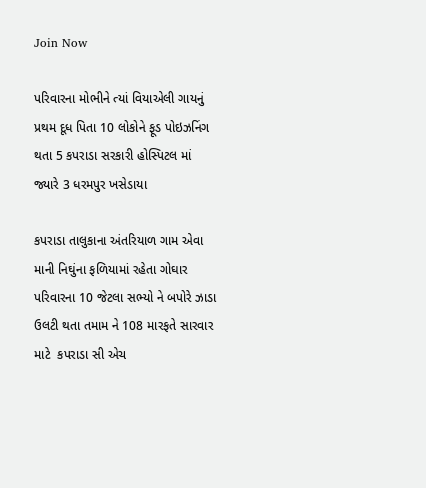Join Now

પરિવારના મોભીને ત્યાં વિયાએલી ગાયનું પ્રથમ દૂધ પિતા 10 લોકોને ફૂડ પોઇઝનિંગ થતા 5 કપરાડા સરકારી હોસ્પિટલ માં જ્યારે 3 ધરમપુર ખસેડાયા

કપરાડા તાલુકાના અંતરિયાળ ગામ એવા માની નિઘુંના ફળિયામાં રહેતા ગોઘાર પરિવારના 10 જેટલા સભ્યો ને બપોરે ઝાડા ઉલટી થતા તમામ ને 108 મારફતે સારવાર માટે  કપરાડા સી એચ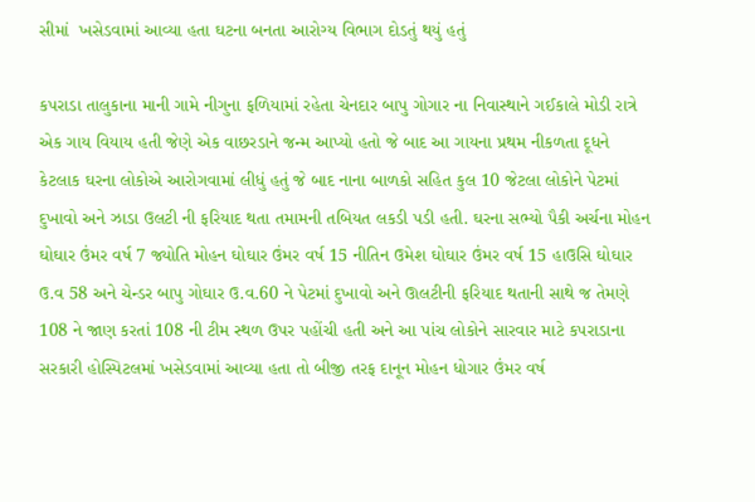સીમાં  ખસેડવામાં આવ્યા હતા ઘટના બનતા આરોગ્ય વિભાગ દોડતું થયું હતું

કપરાડા તાલુકાના માની ગામે નીગુના ફળિયામાં રહેતા ચેનદાર બાપુ ગોગાર ના નિવાસ્થાને ગઈકાલે મોડી રાત્રે એક ગાય વિયાય હતી જેણે એક વાછરડાને જન્મ આપ્યો હતો જે બાદ આ ગાયના પ્રથમ નીકળતા દૂધને કેટલાક ઘરના લોકોએ આરોગવામાં લીધું હતું જે બાદ નાના બાળકો સહિત કુલ 10 જેટલા લોકોને પેટમાં દુખાવો અને ઝાડા ઉલટી ની ફરિયાદ થતા તમામની તબિયત લકડી પડી હતી. ઘરના સભ્યો પૈકી અર્ચના મોહન ઘોઘાર ઉંમર વર્ષ 7 જ્યોતિ મોહન ઘોઘાર ઉંમર વર્ષ 15 નીતિન ઉમેશ ઘોઘાર ઉંમર વર્ષ 15 હાઉસિ ઘોઘાર ઉ.વ 58 અને ચેન્ડર બાપુ ગોઘાર ઉ.વ.60 ને પેટમાં દુખાવો અને ઊલટીની ફરિયાદ થતાની સાથે જ તેમણે 108 ને જાણ કરતાં 108 ની ટીમ સ્થળ ઉપર પહોંચી હતી અને આ પાંચ લોકોને સારવાર માટે કપરાડાના સરકારી હોસ્પિટલમાં ખસેડવામાં આવ્યા હતા તો બીજી તરફ દાનૂન મોહન ધોગાર ઉંમર વર્ષ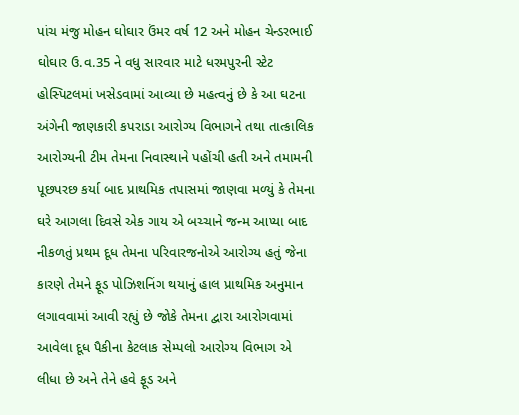પાંચ મંજુ મોહન ઘોઘાર ઉંમર વર્ષ 12 અને મોહન ચેન્ડરભાઈ ઘોઘાર ઉ.વ.35 ને વધુ સારવાર માટે ધરમપુરની સ્ટેટ હોસ્પિટલમાં ખસેડવામાં આવ્યા છે મહત્વનું છે કે આ ઘટના અંગેની જાણકારી કપરાડા આરોગ્ય વિભાગને તથા તાત્કાલિક આરોગ્યની ટીમ તેમના નિવાસ્થાને પહોંચી હતી અને તમામની પૂછપરછ કર્યા બાદ પ્રાથમિક તપાસમાં જાણવા મળ્યું કે તેમના ઘરે આગલા દિવસે એક ગાય એ બચ્ચાને જન્મ આપ્યા બાદ નીકળતું પ્રથમ દૂધ તેમના પરિવારજનોએ આરોગ્ય હતું જેના કારણે તેમને ફૂડ પોઝિશનિંગ થયાનું હાલ પ્રાથમિક અનુમાન લગાવવામાં આવી રહ્યું છે જોકે તેમના દ્વારા આરોગવામાં આવેલા દૂધ પૈકીના કેટલાક સેમ્પલો આરોગ્ય વિભાગ એ લીધા છે અને તેને હવે ફૂડ અને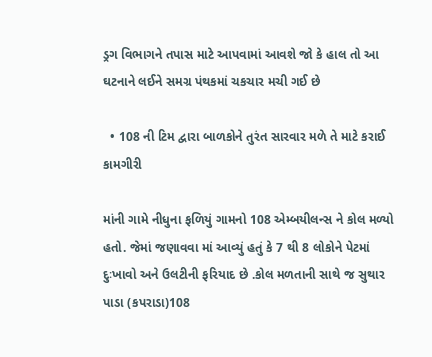ડ્રગ વિભાગને તપાસ માટે આપવામાં આવશે જો કે હાલ તો આ ઘટનાને લઈને સમગ્ર પંથકમાં ચકચાર મચી ગઈ છે

  • 108 ની ટિમ દ્વારા બાળકોને તુરંત સારવાર મળે તે માટે કરાઈ કામગીરી

માંની ગામે નીધુના ફળિયું ગામનો 108 એમ્બયીલન્સ ને કોલ મળ્યો હતો. જેમાં જણાવવા માં આવ્યું હતું કે 7 થી 8 લોકોને પેટમાં દુઃખાવો અને ઉલટીની ફરિયાદ છે .કોલ મળતાની સાથે જ સુથાર પાડા (કપરાડા)108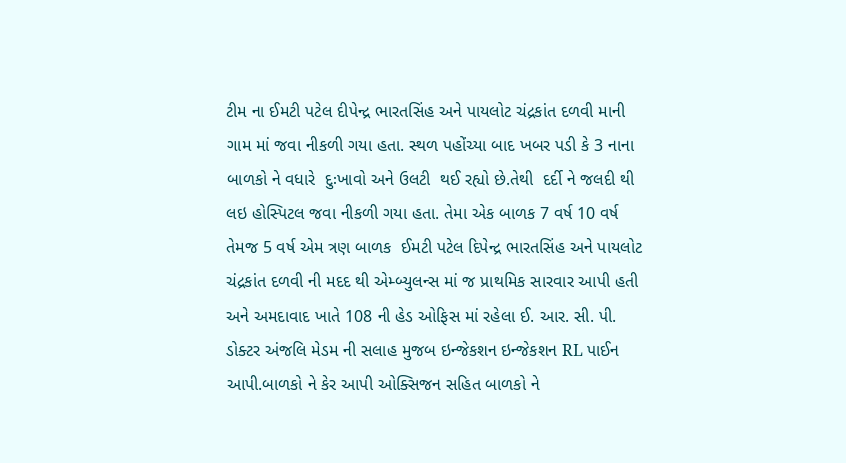ટીમ ના ઈમટી પટેલ દીપેન્દ્ર ભારતસિંહ અને પાયલોટ ચંદ્રકાંત દળવી માની ગામ માં જવા નીકળી ગયા હતા. સ્થળ પહોંચ્યા બાદ ખબર પડી કે 3 નાના બાળકો ને વધારે  દુઃખાવો અને ઉલટી  થઈ રહ્યો છે.તેથી  દર્દી ને જલદી થી લઇ હોસ્પિટલ જવા નીકળી ગયા હતા. તેમા એક બાળક 7 વર્ષ 10 વર્ષ તેમજ 5 વર્ષ એમ ત્રણ બાળક  ઈમટી પટેલ દિપેન્દ્ર ભારતસિંહ અને પાયલોટ ચંદ્રકાંત દળવી ની મદદ થી એમ્બ્યુલન્સ માં જ પ્રાથમિક સારવાર આપી હતી અને અમદાવાદ ખાતે 108 ની હેડ ઓફિસ માં રહેલા ઈ. આર. સી. પી. ડોક્ટર અંજલિ મેડમ ની સલાહ મુજબ ઇન્જેકશન ઇન્જેકશન RL પાઈન આપી.બાળકો ને કેર આપી ઓક્સિજન સહિત બાળકો ને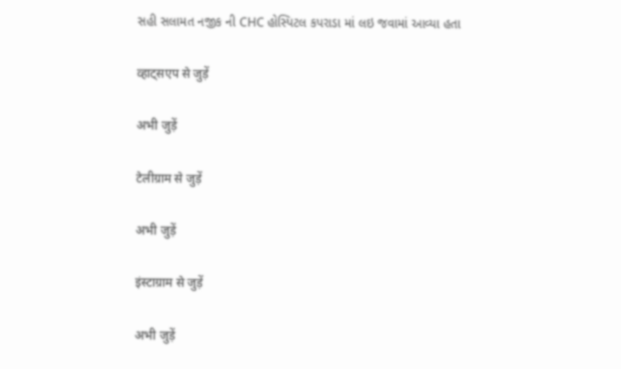સહી સલામત નજીક ની CHC હોસ્પિટલ કપરાડા માં લઇ જવામાં આવ્યા હતા

व्हाट्सएप से जुड़ें

अभी जुड़ें

टेलीग्राम से जुड़ें

अभी जुड़ें

इंस्टाग्राम से जुड़ें

अभी जुड़ें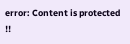error: Content is protected !!